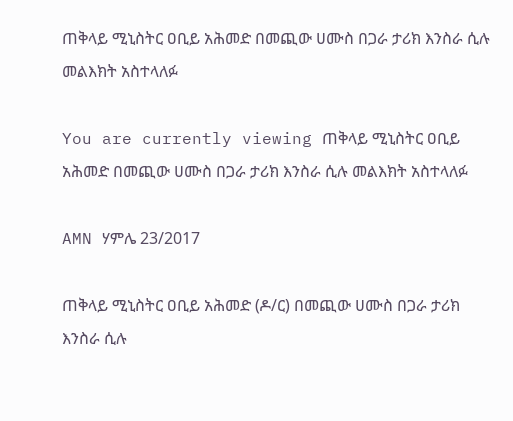ጠቅላይ ሚኒስትር ዐቢይ አሕመድ በመጪው ሀሙስ በጋራ ታሪክ እንስራ ሲሉ መልእክት አስተላለፉ

You are currently viewing ጠቅላይ ሚኒስትር ዐቢይ አሕመድ በመጪው ሀሙስ በጋራ ታሪክ እንስራ ሲሉ መልእክት አስተላለፉ

AMN ሃምሌ 23/2017

ጠቅላይ ሚኒስትር ዐቢይ አሕመድ (ዶ/ር) በመጪው ሀሙስ በጋራ ታሪክ እንስራ ሲሉ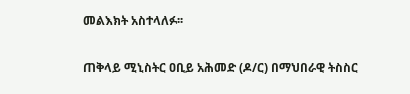መልእክት አስተላለፉ፡፡

ጠቅላይ ሚኒስትር ዐቢይ አሕመድ (ዶ/ር) በማህበራዊ ትስስር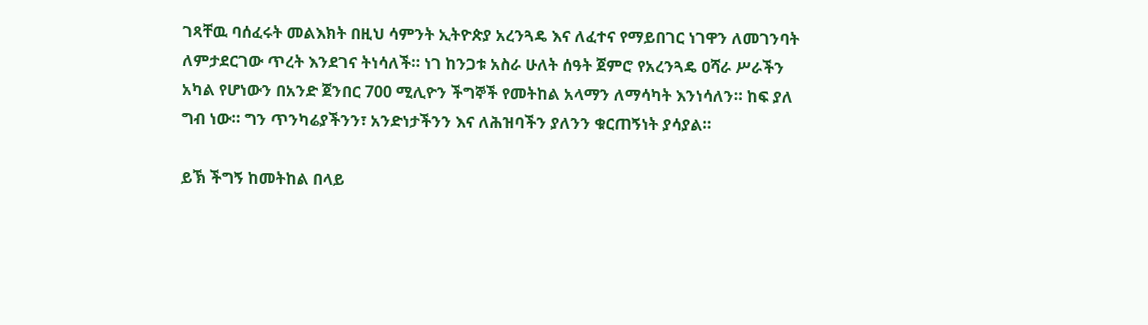ገጻቸዉ ባሰፈሩት መልእክት በዚህ ሳምንት ኢትዮጵያ አረንጓዴ እና ለፈተና የማይበገር ነገዋን ለመገንባት ለምታደርገው ጥረት እንደገና ትነሳለች። ነገ ከንጋቱ አስራ ሁለት ሰዓት ጀምሮ የአረንጓዴ ዐሻራ ሥራችን አካል የሆነውን በአንድ ጀንበር 700 ሚሊዮን ችግኞች የመትከል አላማን ለማሳካት እንነሳለን። ከፍ ያለ ግብ ነው። ግን ጥንካሬያችንን፣ አንድነታችንን እና ለሕዝባችን ያለንን ቁርጠኝነት ያሳያል።

ይኽ ችግኝ ከመትከል በላይ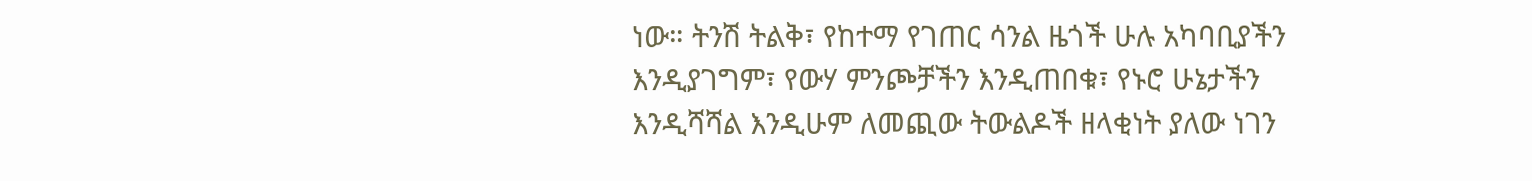ነው። ትንሽ ትልቅ፣ የከተማ የገጠር ሳንል ዜጎች ሁሉ አካባቢያችን እንዲያገግም፣ የውሃ ምንጮቻችን እንዲጠበቁ፣ የኑሮ ሁኔታችን እንዲሻሻል እንዲሁም ለመጪው ትውልዶች ዘላቂነት ያለው ነገን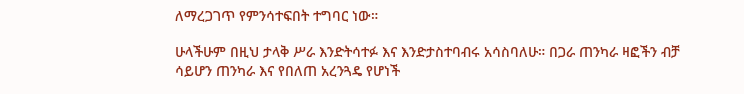ለማረጋገጥ የምንሳተፍበት ተግባር ነው።

ሁላችሁም በዚህ ታላቅ ሥራ እንድትሳተፉ እና እንድታስተባብሩ አሳስባለሁ። በጋራ ጠንካራ ዛፎችን ብቻ ሳይሆን ጠንካራ እና የበለጠ አረንጓዴ የሆነች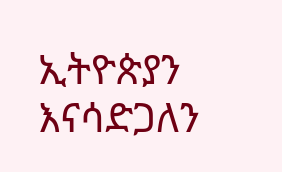ኢትዮጵያን እናሳድጋለን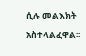ሲሉ መልእክት አስተላልፈዋል፡፡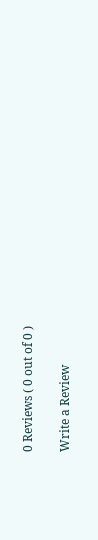0 Reviews ( 0 out of 0 )

Write a Review